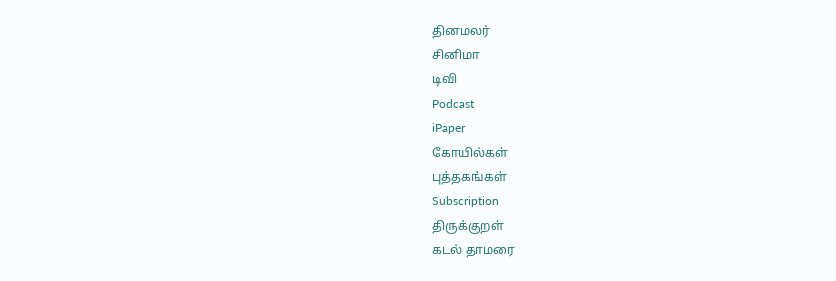தினமலர்
சினிமா
டிவி
Podcast
iPaper
கோயில்கள்
புத்தகங்கள்
Subscription
திருக்குறள்
கடல் தாமரை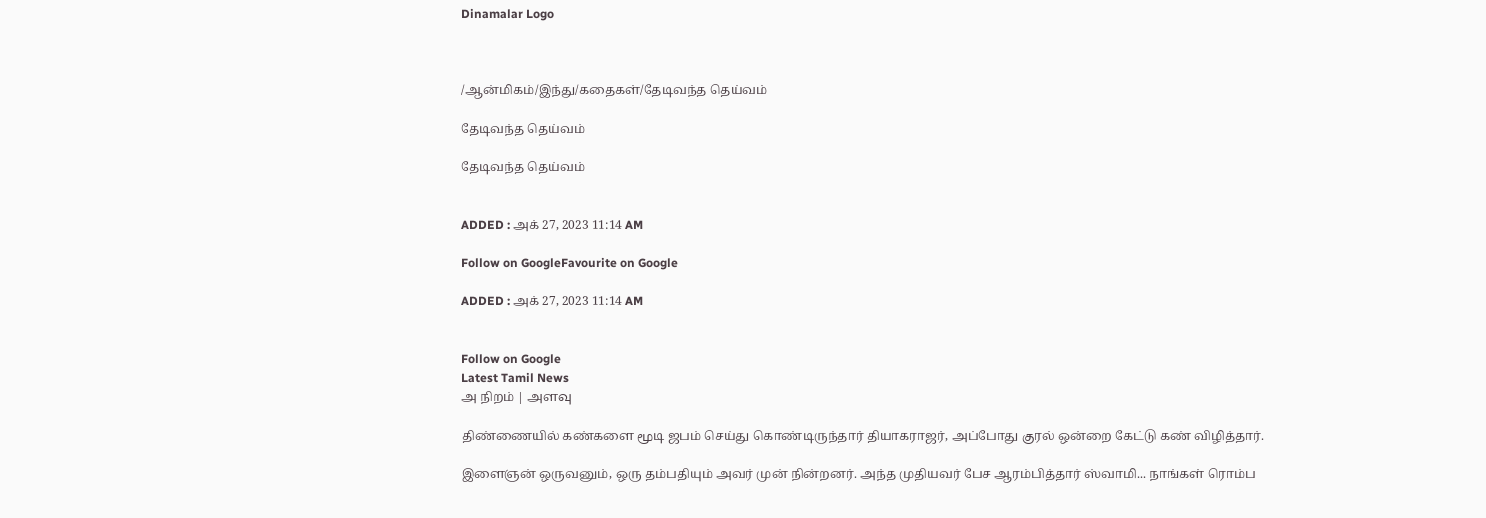Dinamalar Logo



/ஆன்மிகம்/இந்து/கதைகள்/தேடிவந்த தெய்வம்

தேடிவந்த தெய்வம்

தேடிவந்த தெய்வம்


ADDED : அக் 27, 2023 11:14 AM

Follow on GoogleFavourite on Google

ADDED : அக் 27, 2023 11:14 AM


Follow on Google
Latest Tamil News
அ நிறம் | அளவு

திண்ணையில் கண்களை மூடி ஜபம் செய்து கொண்டிருந்தார் தியாகராஜர், அப்போது குரல் ஒன்றை கேட்டு கண் விழித்தார்.

இளைஞன் ஒருவனும், ஒரு தம்பதியும் அவர் முன் நின்றனர். அந்த முதியவர் பேச ஆரம்பித்தார் ஸ்வாமி... நாங்கள் ரொம்ப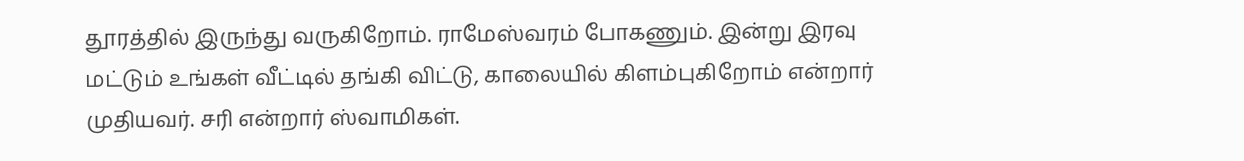தூரத்தில் இருந்து வருகிறோம். ராமேஸ்வரம் போகணும். இன்று இரவு மட்டும் உங்கள் வீட்டில் தங்கி விட்டு, காலையில் கிளம்புகிறோம் என்றார் முதியவர். சரி என்றார் ஸ்வாமிகள்.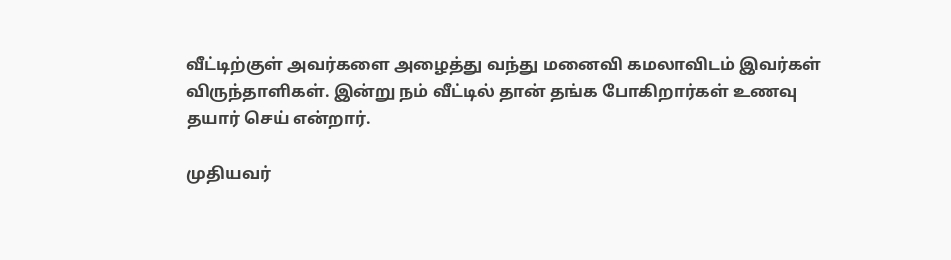வீட்டிற்குள் அவர்களை அழைத்து வந்து மனைவி கமலாவிடம் இவர்கள் விருந்தாளிகள். இன்று நம் வீட்டில் தான் தங்க போகிறார்கள் உணவு தயார் செய் என்றார்.

முதியவர்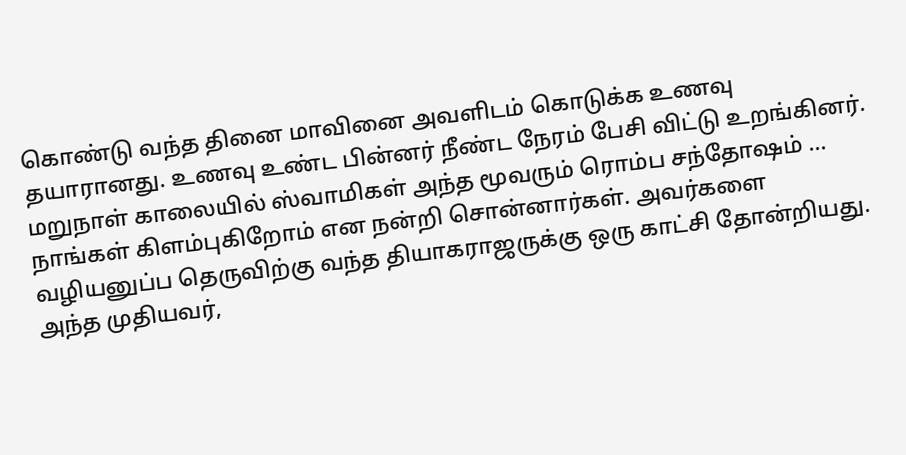கொண்டு வந்த தினை மாவினை அவளிடம் கொடுக்க உணவு தயாரானது. உணவு உண்ட பின்னர் நீண்ட நேரம் பேசி விட்டு உறங்கினர். மறுநாள் காலையில் ஸ்வாமிகள் அந்த மூவரும் ரொம்ப சந்தோஷம் ... நாங்கள் கிளம்புகிறோம் என நன்றி சொன்னார்கள். அவர்களை வழியனுப்ப தெருவிற்கு வந்த தியாகராஜருக்கு ஒரு காட்சி தோன்றியது. அந்த முதியவர்,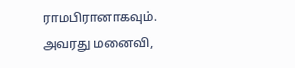ராமபிரானாகவும். அவரது மனைவி,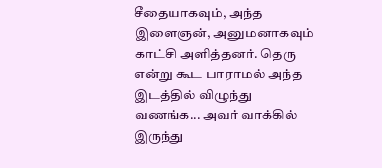சீதையாகவும், அந்த இளைஞன், அனுமனாகவும் காட்சி அளித்தனர். தெரு என்று கூட பாராமல் அந்த இடத்தில் விழுந்து வணங்க... அவர் வாக்கில் இருந்து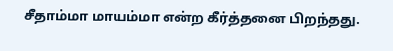சீதாம்மா மாயம்மா என்ற கீர்த்தனை பிறந்தது.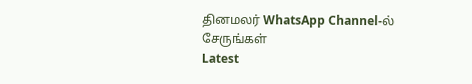தினமலர் WhatsApp Channel-ல் சேருங்கள்
Latest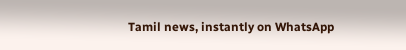Tamil news, instantly on WhatsApp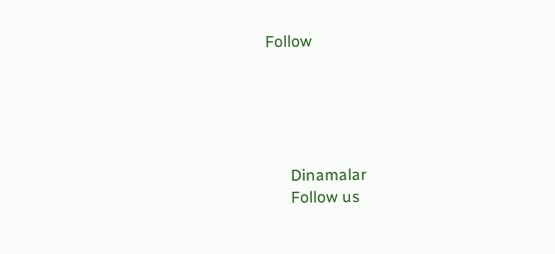Follow





      Dinamalar
      Follow us